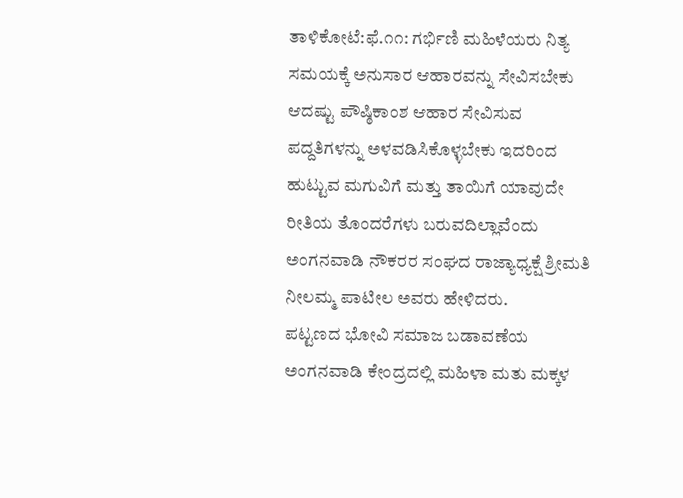ತಾಳಿಕೋಟೆ:ಫೆ.೧೧: ಗರ್ಭಿಣಿ ಮಹಿಳೆಯರು ನಿತ್ಯ ಸಮಯಕ್ಕೆ ಅನುಸಾರ ಆಹಾರವನ್ನು ಸೇವಿಸಬೇಕು ಆದಷ್ಟು ಪೌಷ್ಠಿಕಾಂಶ ಆಹಾರ ಸೇವಿಸುವ ಪದ್ದತಿಗಳನ್ನು ಅಳವಡಿಸಿಕೊಳ್ಳಬೇಕು ಇದರಿಂದ ಹುಟ್ಟುವ ಮಗುವಿಗೆ ಮತ್ತು ತಾಯಿಗೆ ಯಾವುದೇ ರೀತಿಯ ತೊಂದರೆಗಳು ಬರುವದಿಲ್ಲಾವೆಂದು ಅಂಗನವಾಡಿ ನೌಕರರ ಸಂಘದ ರಾಜ್ಯಾಧ್ಯಕ್ಷೆ ಶ್ರೀಮತಿ ನೀಲಮ್ಮ ಪಾಟೀಲ ಅವರು ಹೇಳಿದರು.
ಪಟ್ಟಣದ ಭೋವಿ ಸಮಾಜ ಬಡಾವಣೆಯ ಅಂಗನವಾಡಿ ಕೇಂದ್ರದಲ್ಲಿ ಮಹಿಳಾ ಮತು ಮಕ್ಕಳ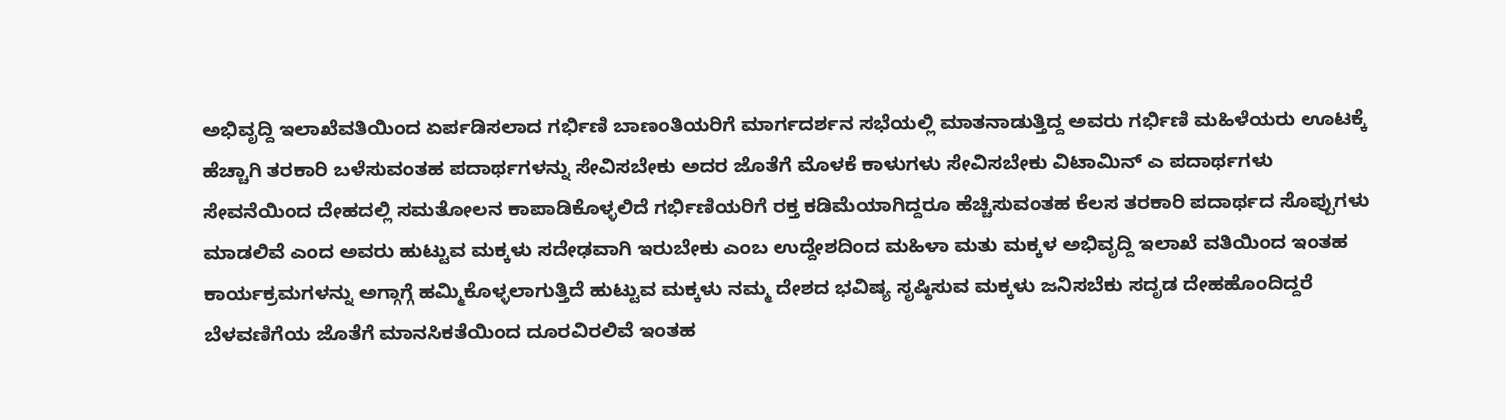ಅಭಿವೃದ್ದಿ ಇಲಾಖೆವತಿಯಿಂದ ಏರ್ಪಡಿಸಲಾದ ಗರ್ಭಿಣಿ ಬಾಣಂತಿಯರಿಗೆ ಮಾರ್ಗದರ್ಶನ ಸಭೆಯಲ್ಲಿ ಮಾತನಾಡುತ್ತಿದ್ದ ಅವರು ಗರ್ಭಿಣಿ ಮಹಿಳೆಯರು ಊಟಕ್ಕೆ ಹೆಚ್ಚಾಗಿ ತರಕಾರಿ ಬಳೆಸುವಂತಹ ಪದಾರ್ಥಗಳನ್ನು ಸೇವಿಸಬೇಕು ಅದರ ಜೊತೆಗೆ ಮೊಳಕೆ ಕಾಳುಗಳು ಸೇವಿಸಬೇಕು ವಿಟಾಮಿನ್ ಎ ಪದಾರ್ಥಗಳು ಸೇವನೆಯಿಂದ ದೇಹದಲ್ಲಿ ಸಮತೋಲನ ಕಾಪಾಡಿಕೊಳ್ಳಲಿದೆ ಗರ್ಭಿಣಿಯರಿಗೆ ರಕ್ತ ಕಡಿಮೆಯಾಗಿದ್ದರೂ ಹೆಚ್ಚಿಸುವಂತಹ ಕೆಲಸ ತರಕಾರಿ ಪದಾರ್ಥದ ಸೊಪ್ಪುಗಳು ಮಾಡಲಿವೆ ಎಂದ ಅವರು ಹುಟ್ಟುವ ಮಕ್ಕಳು ಸದೇಢವಾಗಿ ಇರುಬೇಕು ಎಂಬ ಉದ್ದೇಶದಿಂದ ಮಹಿಳಾ ಮತು ಮಕ್ಕಳ ಅಭಿವೃದ್ದಿ ಇಲಾಖೆ ವತಿಯಿಂದ ಇಂತಹ ಕಾರ್ಯಕ್ರಮಗಳನ್ನು ಅಗ್ಗಾಗ್ಗೆ ಹಮ್ಮಿಕೊಳ್ಳಲಾಗುತ್ತಿದೆ ಹುಟ್ಟುವ ಮಕ್ಕಳು ನಮ್ಮ ದೇಶದ ಭವಿಷ್ಯ ಸೃಷ್ಠಿಸುವ ಮಕ್ಕಳು ಜನಿಸಬೆಕು ಸದೃಡ ದೇಹಹೊಂದಿದ್ದರೆ ಬೆಳವಣಿಗೆಯ ಜೊತೆಗೆ ಮಾನಸಿಕತೆಯಿಂದ ದೂರವಿರಲಿವೆ ಇಂತಹ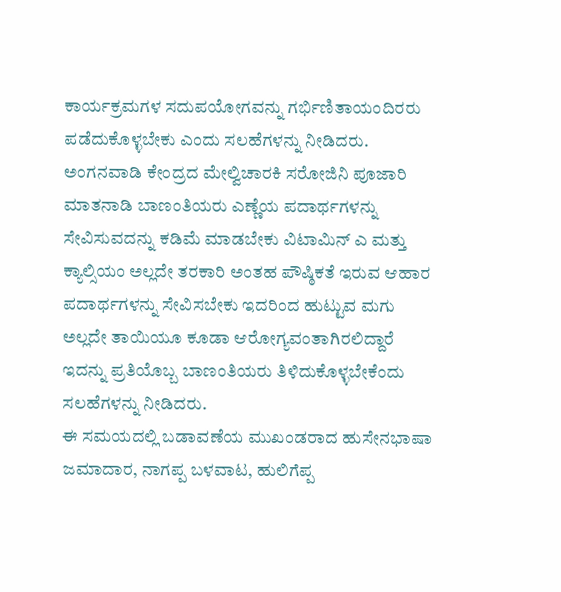ಕಾರ್ಯಕ್ರಮಗಳ ಸದುಪಯೋಗವನ್ನು ಗರ್ಭಿಣಿತಾಯಂದಿರರು ಪಡೆದುಕೊಳ್ಳಬೇಕು ಎಂದು ಸಲಹೆಗಳನ್ನು ನೀಡಿದರು.
ಅಂಗನವಾಡಿ ಕೇಂದ್ರದ ಮೇಲ್ವಿಚಾರಕಿ ಸರೋಜಿನಿ ಪೂಜಾರಿ ಮಾತನಾಡಿ ಬಾಣಂತಿಯರು ಎಣ್ಣೆಯ ಪದಾರ್ಥಗಳನ್ನು ಸೇವಿಸುವದನ್ನು ಕಡಿಮೆ ಮಾಡಬೇಕು ವಿಟಾಮಿನ್ ಎ ಮತ್ತು ಕ್ಯಾಲ್ಸಿಯಂ ಅಲ್ಲದೇ ತರಕಾರಿ ಅಂತಹ ಪೌಷ್ಠಿಕತೆ ಇರುವ ಆಹಾರ ಪದಾರ್ಥಗಳನ್ನು ಸೇವಿಸಬೇಕು ಇದರಿಂದ ಹುಟ್ಟುವ ಮಗು ಅಲ್ಲದೇ ತಾಯಿಯೂ ಕೂಡಾ ಆರೋಗ್ಯವಂತಾಗಿರಲಿದ್ದಾರೆ ಇದನ್ನು ಪ್ರತಿಯೊಬ್ಬ ಬಾಣಂತಿಯರು ತಿಳಿದುಕೊಳ್ಳಬೇಕೆಂದು ಸಲಹೆಗಳನ್ನು ನೀಡಿದರು.
ಈ ಸಮಯದಲ್ಲಿ ಬಡಾವಣೆಯ ಮುಖಂಡರಾದ ಹುಸೇನಭಾಷಾ ಜಮಾದಾರ, ನಾಗಪ್ಪ ಬಳವಾಟ, ಹುಲಿಗೆಪ್ಪ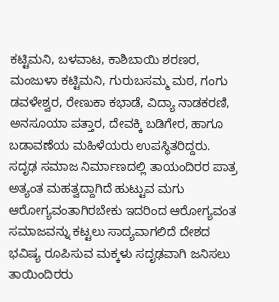ಕಟ್ಟಿಮನಿ, ಬಳವಾಟ, ಕಾಶಿಬಾಯಿ ಶರಣರ, ಮಂಜುಳಾ ಕಟ್ಟಿಮನಿ, ಗುರುಬಸಮ್ಮ ಮಠ, ಗಂಗು ಡವಳೇಶ್ವರ, ರೇಣುಕಾ ಕಭಾಡೆ, ವಿದ್ಯಾ ನಾಡಕರಣಿ, ಅನಸೂಯಾ ಪತ್ತಾರ, ದೇವಕ್ಕಿ ಬಡಿಗೇರ, ಹಾಗೂ ಬಡಾವಣೆಯ ಮಹಿಳೆಯರು ಉಪಸ್ಥಿತರಿದ್ದರು.
ಸದೃಢ ಸಮಾಜ ನಿರ್ಮಾಣದಲ್ಲಿ ತಾಯಂದಿರರ ಪಾತ್ರ ಅತ್ಯಂತ ಮಹತ್ವದ್ದಾಗಿದೆ ಹುಟ್ಟುವ ಮಗು ಆರೋಗ್ಯವಂತಾಗಿರಬೇಕು ಇದರಿಂದ ಆರೋಗ್ಯವಂತ ಸಮಾಜವನ್ನು ಕಟ್ಟಲು ಸಾದ್ಯವಾಗಲಿದೆ ದೇಶದ ಭವಿಷ್ಯ ರೂಪಿಸುವ ಮಕ್ಕಳು ಸದೃಢವಾಗಿ ಜನಿಸಲು ತಾಯಿಂದಿರರು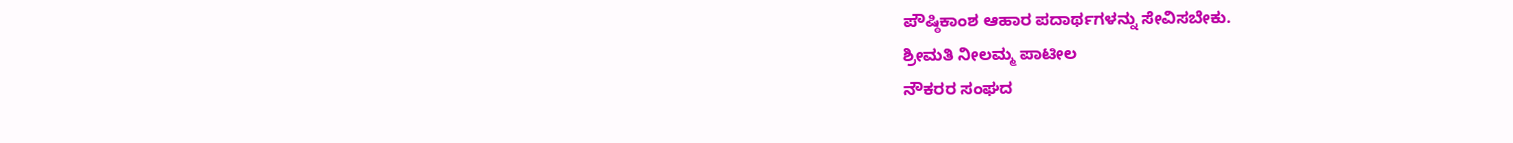ಪೌಷ್ಠಿಕಾಂಶ ಆಹಾರ ಪದಾರ್ಥಗಳನ್ನು ಸೇವಿಸಬೇಕು.
ಶ್ರೀಮತಿ ನೀಲಮ್ಮ ಪಾಟೀಲ
ನೌಕರರ ಸಂಘದ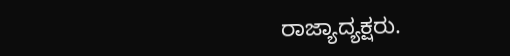ರಾಜ್ಯಾದ್ಯಕ್ಷರು.